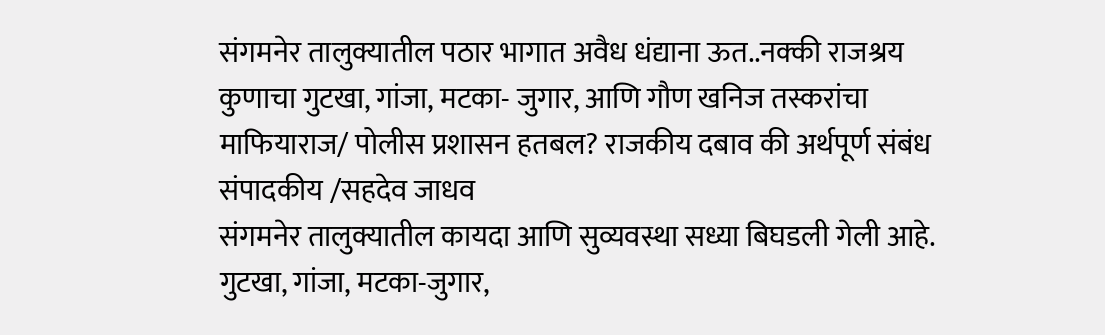संगमनेर तालुक्यातील पठार भागात अवैध धंद्याना ऊत..नक्की राजश्रय कुणाचा गुटखा, गांजा, मटका- जुगार, आणि गौण खनिज तस्करांचा माफियाराज/ पोलीस प्रशासन हतबल? राजकीय दबाव की अर्थपूर्ण संबंध
संपादकीय /सहदेव जाधव
संगमनेर तालुक्यातील कायदा आणि सुव्यवस्था सध्या बिघडली गेली आहे. गुटखा, गांजा, मटका-जुगार,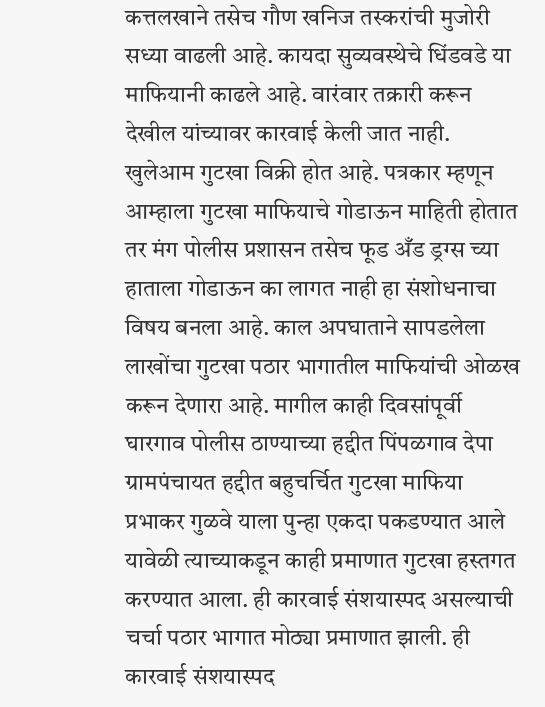कत्तलखाने तसेच गौण खनिज तस्करांची मुजोरी सध्या वाढली आहे. कायदा सुव्यवस्थेचे धिंडवडे या माफियानी काढले आहे. वारंवार तक्रारी करून देखील यांच्यावर कारवाई केली जात नाही. खुलेआम गुटखा विक्री होत आहे. पत्रकार म्हणून आम्हाला गुटखा माफियाचे गोडाऊन माहिती होतात तर मंग पोलीस प्रशासन तसेच फूड अँड ड्रग्स च्या हाताला गोडाऊन का लागत नाही हा संशोधनाचा विषय बनला आहे. काल अपघाताने सापडलेला लाखोंचा गुटखा पठार भागातील माफियांची ओळख करून देणारा आहे. मागील काही दिवसांपूर्वी घारगाव पोलीस ठाण्याच्या हद्दीत पिंपळगाव देपा ग्रामपंचायत हद्दीत बहुचर्चित गुटखा माफिया प्रभाकर गुळवे याला पुन्हा एकदा पकडण्यात आले यावेळी त्याच्याकडून काही प्रमाणात गुटखा हस्तगत करण्यात आला. ही कारवाई संशयास्पद असल्याची चर्चा पठार भागात मोठ्या प्रमाणात झाली. ही कारवाई संशयास्पद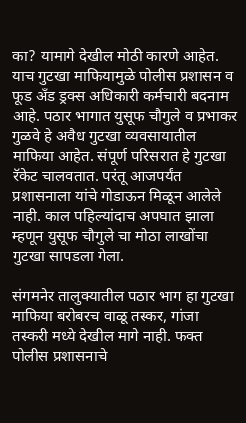का? यामागे देखील मोठी कारणे आहेत. याच गुटखा माफियामुळे पोलीस प्रशासन व फूड अँड ड्रक्स अधिकारी कर्मचारी बदनाम आहे. पठार भागात युसूफ चौगुले व प्रभाकर गुळवे हे अवैध गुटखा व्यवसायातील माफिया आहेत. संपूर्ण परिसरात हे गुटखा रॅकेट चालवतात. परंतू आजपर्यंत प्रशासनाला यांचे गोडाऊन मिळून आलेले नाही. काल पहिल्यांदाच अपघात झाला म्हणून युसूफ चौगुले चा मोठा लाखोंचा गुटखा सापडला गेला.

संगमनेर तालुक्यातील पठार भाग हा गुटखा माफिया बरोबरच वाळू तस्कर, गांजा तस्करी मध्ये देखील मागे नाही. फक्त पोलीस प्रशासनाचे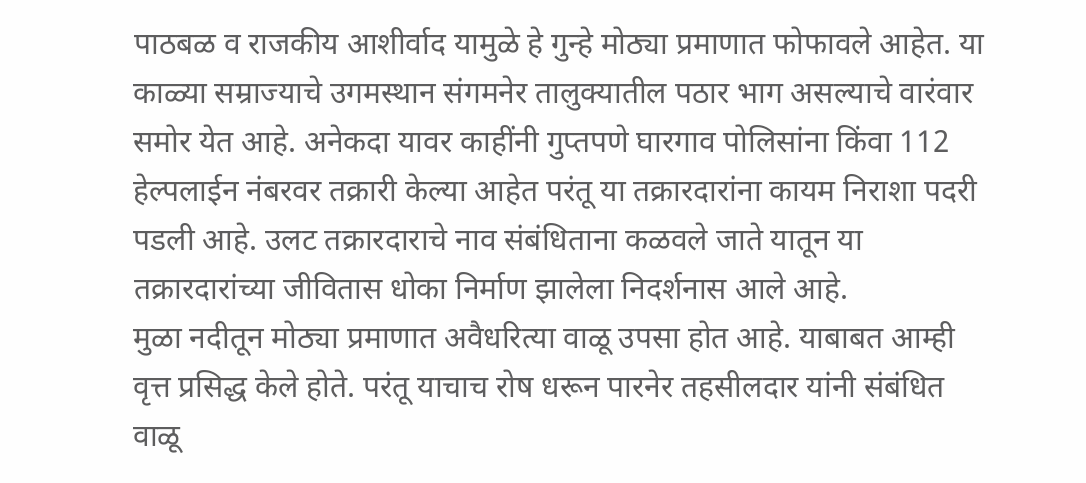पाठबळ व राजकीय आशीर्वाद यामुळे हे गुन्हे मोठ्या प्रमाणात फोफावले आहेत. या काळ्या सम्राज्याचे उगमस्थान संगमनेर तालुक्यातील पठार भाग असल्याचे वारंवार समोर येत आहे. अनेकदा यावर काहींनी गुप्तपणे घारगाव पोलिसांना किंवा 112 हेल्पलाईन नंबरवर तक्रारी केल्या आहेत परंतू या तक्रारदारांना कायम निराशा पदरी पडली आहे. उलट तक्रारदाराचे नाव संबंधिताना कळवले जाते यातून या तक्रारदारांच्या जीवितास धोका निर्माण झालेला निदर्शनास आले आहे.
मुळा नदीतून मोठ्या प्रमाणात अवैधरित्या वाळू उपसा होत आहे. याबाबत आम्ही वृत्त प्रसिद्ध केले होते. परंतू याचाच रोष धरून पारनेर तहसीलदार यांनी संबंधित वाळू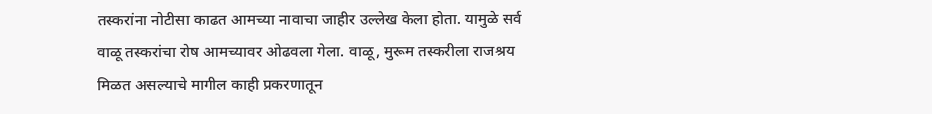तस्करांना नोटीसा काढत आमच्या नावाचा जाहीर उल्लेख केला होता. यामुळे सर्व वाळू तस्करांचा रोष आमच्यावर ओढवला गेला. वाळू, मुरूम तस्करीला राजश्रय मिळत असल्याचे मागील काही प्रकरणातून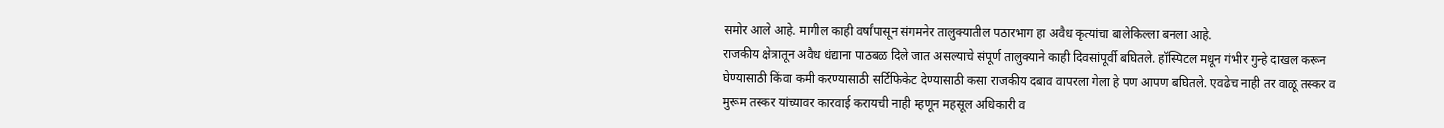समोर आले आहे. मागील काही वर्षांपासून संगमनेर तालुक्यातील पठारभाग हा अवैध कृत्यांचा बालेकिल्ला बनला आहे.
राजकीय क्षेत्रातून अवैध धंद्याना पाठबळ दिले जात असल्याचे संपूर्ण तालुक्याने काही दिवसांपूर्वी बघितले. हॉस्पिटल मधून गंभीर गुन्हे दाखल करून घेण्यासाठी किंवा कमी करण्यासाठी सर्टिफिकेट देण्यासाठी कसा राजकीय दबाव वापरला गेला हे पण आपण बघितले. एवढेच नाही तर वाळू तस्कर व मुरूम तस्कर यांच्यावर कारवाई करायची नाही म्हणून महसूल अधिकारी व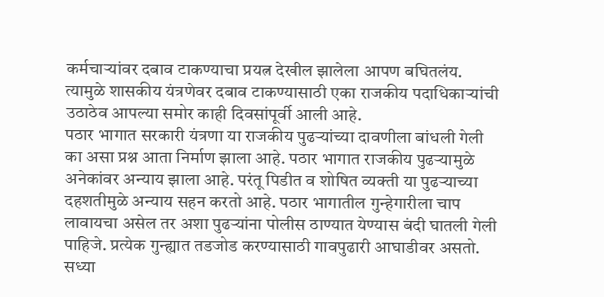कर्मचाऱ्यांवर दबाव टाकण्याचा प्रयत्न देखील झालेला आपण बघितलंय. त्यामुळे शासकीय यंत्रणेवर दबाव टाकण्यासाठी एका राजकीय पदाधिकाऱ्यांची उठाठेव आपल्या समोर काही दिवसांपूर्वी आली आहे.
पठार भागात सरकारी यंत्रणा या राजकीय पुढऱ्यांच्या दावणीला बांधली गेली का असा प्रश्न आता निर्माण झाला आहे. पठार भागात राजकीय पुढऱ्यामुळे अनेकांवर अन्याय झाला आहे. परंतू पिडीत व शोषित व्यक्ती या पुढऱ्याच्या दहशतीमुळे अन्याय सहन करतो आहे. पठार भागातील गुन्हेगारीला चाप लावायचा असेल तर अशा पुढऱ्यांना पोलीस ठाण्यात येण्यास बंदी घातली गेली पाहिजे. प्रत्येक गुन्ह्यात तडजोड करण्यासाठी गावपुढारी आघाडीवर असतो. सध्या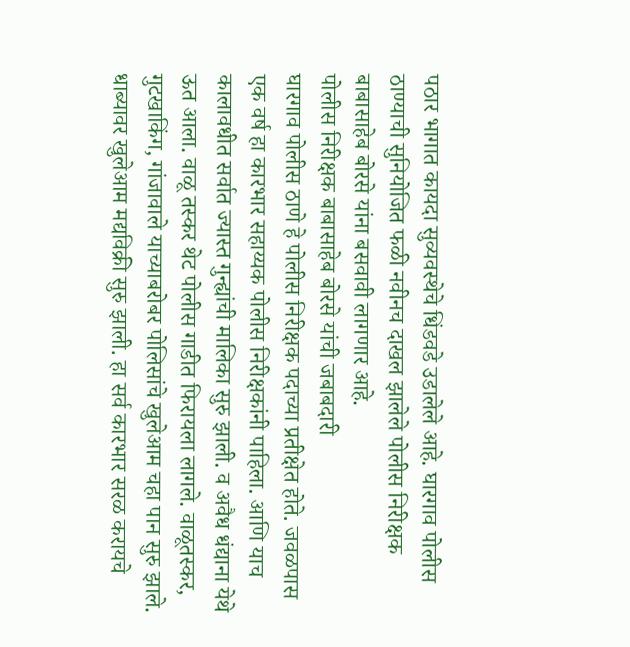पठार भागात कायदा सुव्यवस्थेचे धिंडवडे उडालेले आहे. घारगाव पोलीस ठाण्याची सुनियोजित फळी नवीनच दाखल झालेले पोलीस निरीक्षक बाबासाहेब बोरसे यांना बसवावी लागणार आहे.
पोलीस निरीक्षक बाबासाहेब बोरसे यांची जबाबदारी
घारगाव पोलीस ठाणे हे पोलीस निरीक्षक पदाच्या प्रतीक्षेत होते. जवळपास एक वर्ष हा कारभार सहाय्यक पोलीस निरीक्षकांनी पाहिला. आणि याच कालावधीत सर्वात ज्यास्त गुन्ह्यांची मालिका सुरु झाली. व अवैध धंद्याना येथे ऊत आला. वाळू तस्कर थेट पोलीस गाडीत फिरायला लागले. वाळूतस्कर, गुटखाकिंग, गांजावाले याच्याबरोबर पोलिसांचे खुलेआम चहा पान सुरु झाले. धाब्यावर खुलेआम मद्यविक्री सुरु झाली. हा सर्व कारभार सरळ करायचे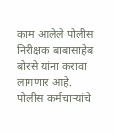काम आलेले पोलीस निरीक्षक बाबासाहेब बोरसे यांना करावा लागणार आहे. पोलीस कर्मचाऱ्यांचे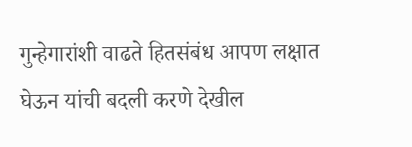गुन्हेगारांशी वाढते हितसंबंध आपण लक्षात घेऊन यांची बदली करणे देखील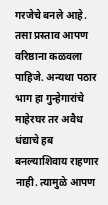गरजेचे बनले आहे. तसा प्रस्ताव आपण वरिष्ठाना कळवला पाहिजे. अन्यथा पठार भाग हा गुन्हेगारांचे माहेरघर तर अवैध धंद्याचे हब बनल्याशिवाय राहणार नाही. त्यामुळे आपण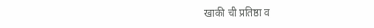खाकी ची प्रतिष्ठा व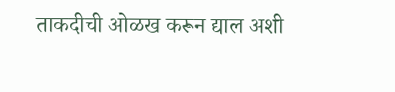ताकदीची ओळख करून द्याल अशी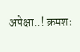अपेक्षा..! क्रमशः